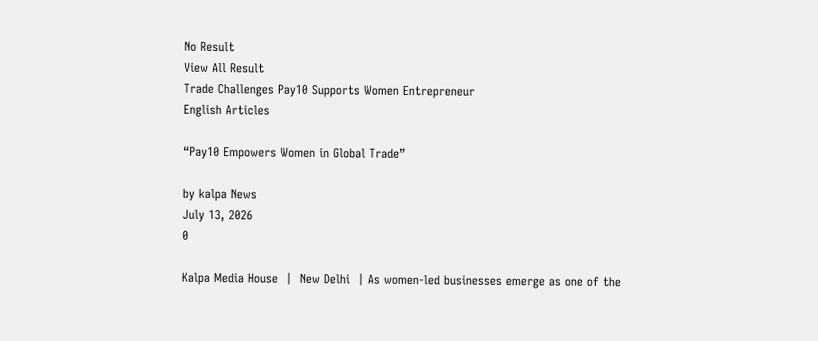No Result
View All Result
Trade Challenges Pay10 Supports Women Entrepreneur
English Articles

“Pay10 Empowers Women in Global Trade”

by kalpa News
July 13, 2026
0

Kalpa Media House  |  New Delhi  | As women-led businesses emerge as one of the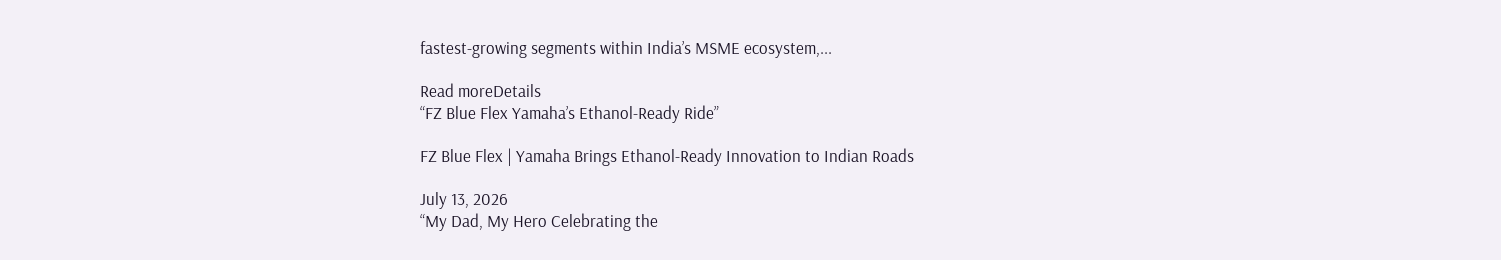fastest-growing segments within India’s MSME ecosystem,...

Read moreDetails
“FZ Blue Flex Yamaha’s Ethanol-Ready Ride”

FZ Blue Flex | Yamaha Brings Ethanol-Ready Innovation to Indian Roads

July 13, 2026
“My Dad, My Hero Celebrating the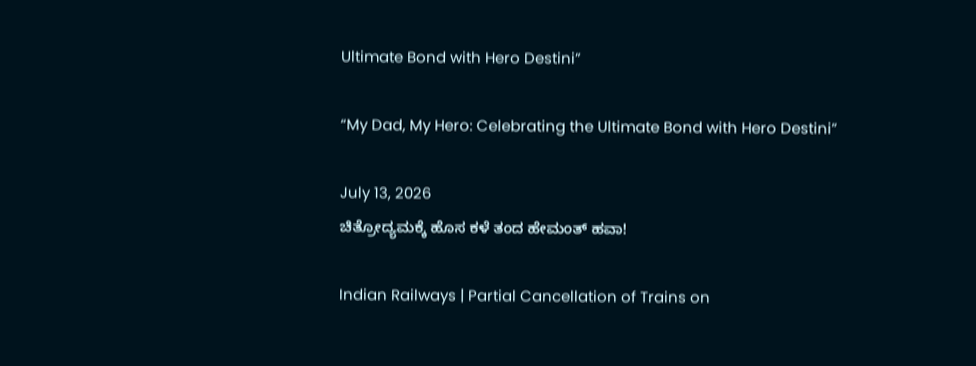Ultimate Bond with Hero Destini”

“My Dad, My Hero: Celebrating the Ultimate Bond with Hero Destini”

July 13, 2026
ಚಿತ್ರೋದ್ಯಮಕ್ಕೆ‌ ಹೊಸ ಕಳೆ ತಂದ ಹೇಮಂತ್ ಹವಾ!

Indian Railways | Partial Cancellation of Trains on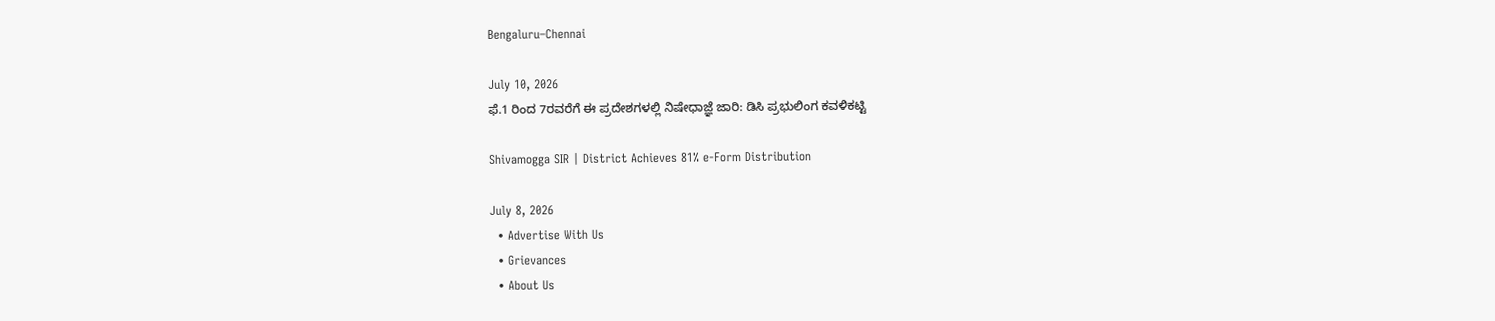Bengaluru–Chennai

July 10, 2026
ಫೆ.1 ರಿಂದ 7ರವರೆಗೆ ಈ ಪ್ರದೇಶಗಳಲ್ಲಿ ನಿಷೇಧಾಜ್ಞೆ ಜಾರಿ: ಡಿಸಿ ಪ್ರಭುಲಿಂಗ ಕವಳಿಕಟ್ಟಿ

Shivamogga SIR | District Achieves 81% e-Form Distribution

July 8, 2026
  • Advertise With Us
  • Grievances
  • About Us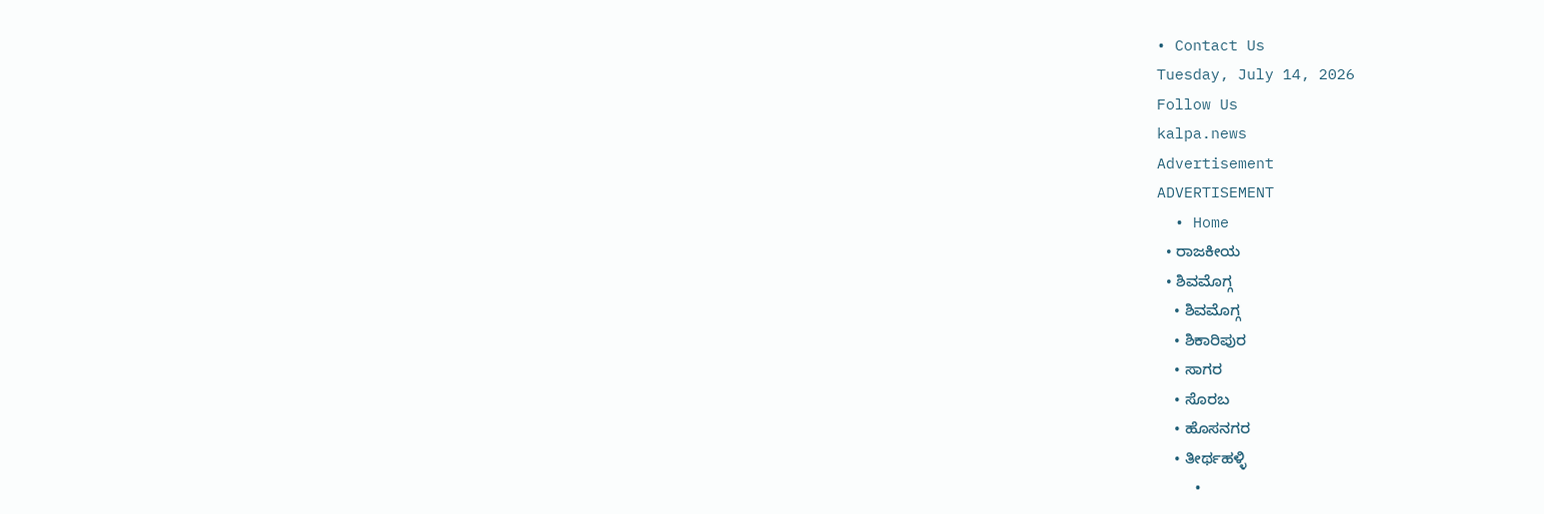• Contact Us
Tuesday, July 14, 2026
Follow Us
kalpa.news
Advertisement
ADVERTISEMENT
  • Home
  • ರಾಜಕೀಯ
  • ಶಿವಮೊಗ್ಗ
    • ಶಿವಮೊಗ್ಗ
    • ಶಿಕಾರಿಪುರ
    • ಸಾಗರ
    • ಸೊರಬ
    • ಹೊಸನಗರ
    • ತೀರ್ಥಹಳ್ಳಿ
    •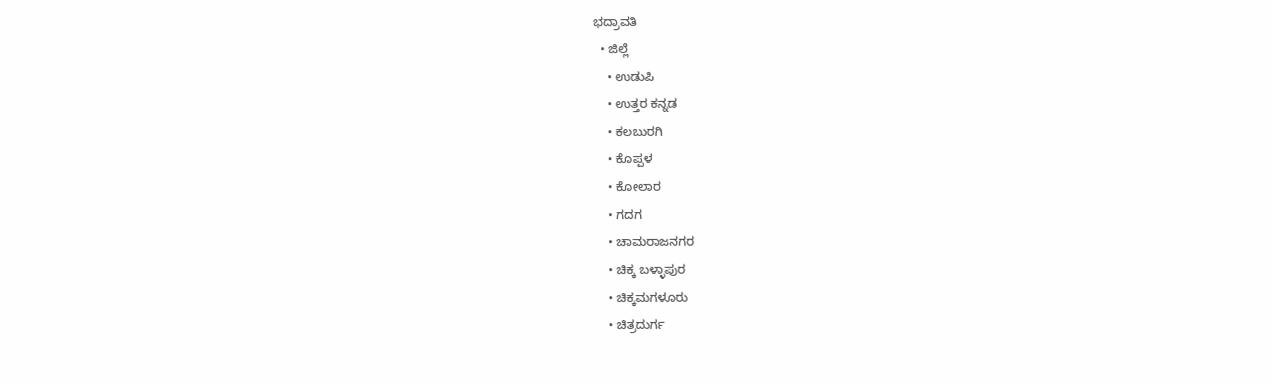ಭದ್ರಾವತಿ
  • ಜಿಲ್ಲೆ
    • ಉಡುಪಿ
    • ಉತ್ತರ ಕನ್ನಡ
    • ಕಲಬುರಗಿ
    • ಕೊಪ್ಪಳ
    • ಕೋಲಾರ
    • ಗದಗ
    • ಚಾಮರಾಜನಗರ
    • ಚಿಕ್ಕ ಬಳ್ಳಾಪುರ
    • ಚಿಕ್ಕಮಗಳೂರು
    • ಚಿತ್ರದುರ್ಗ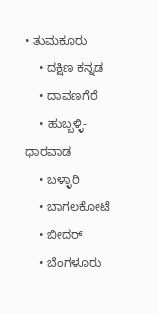• ತುಮಕೂರು
    • ದಕ್ಷಿಣ ಕನ್ನಡ
    • ದಾವಣಗೆರೆ
    • ಹುಬ್ಬಳ್ಳಿ-ಧಾರವಾಡ
    • ಬಳ್ಳಾರಿ
    • ಬಾಗಲಕೋಟೆ
    • ಬೀದರ್
    • ಬೆಂಗಳೂರು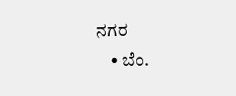ನಗರ
    • ಬೆಂ.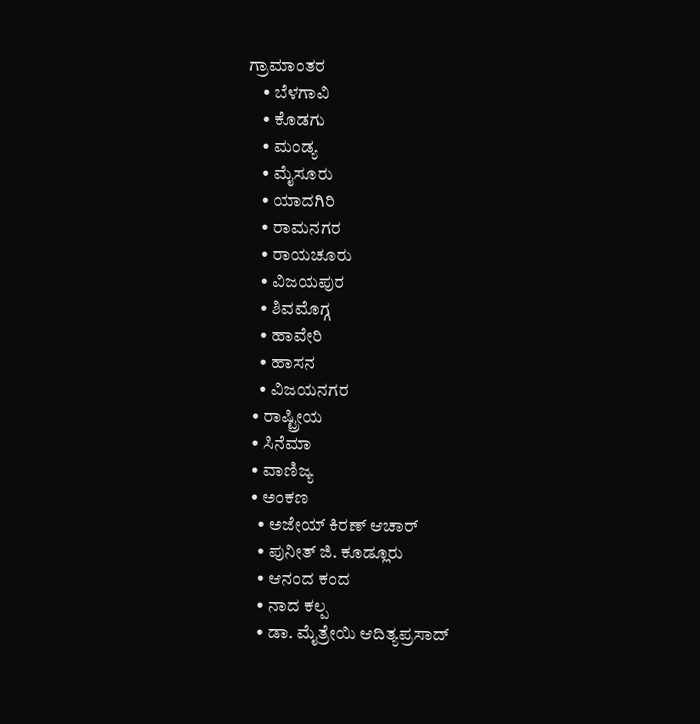ಗ್ರಾಮಾಂತರ
    • ಬೆಳಗಾವಿ
    • ಕೊಡಗು
    • ಮಂಡ್ಯ
    • ಮೈಸೂರು
    • ಯಾದಗಿರಿ
    • ರಾಮನಗರ
    • ರಾಯಚೂರು
    • ವಿಜಯಪುರ
    • ಶಿವಮೊಗ್ಗ
    • ಹಾವೇರಿ
    • ಹಾಸನ
    • ವಿಜಯನಗರ
  • ರಾಷ್ಟ್ರೀಯ
  • ಸಿನೆಮಾ
  • ವಾಣಿಜ್ಯ
  • ಅಂಕಣ
    • ಅಜೇಯ್ ಕಿರಣ್ ಆಚಾರ್
    • ಪುನೀತ್ ಜಿ. ಕೂಡ್ಲೂರು
    • ಆನಂದ ಕಂದ
    • ನಾದ ಕಲ್ಪ
    • ಡಾ. ಮೈತ್ರೇಯಿ ಆದಿತ್ಯಪ್ರಸಾದ್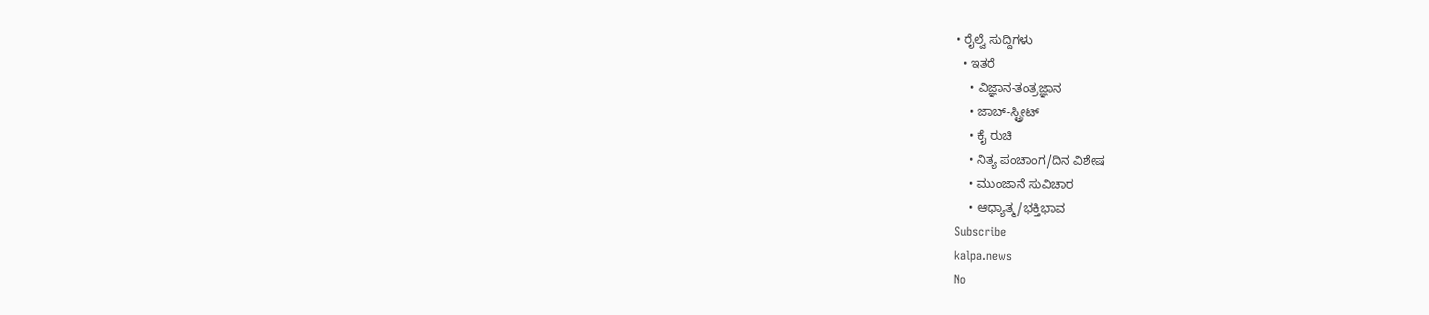• ರೈಲ್ವೆ ಸುದ್ದಿಗಳು
  • ಇತರೆ
    • ವಿಜ್ಞಾನ-ತಂತ್ರಜ್ಞಾನ
    • ಜಾಬ್-ಸ್ಟ್ರೀಟ್
    • ಕೈ ರುಚಿ
    • ನಿತ್ಯ ಪಂಚಾಂಗ/ದಿನ ವಿಶೇಷ
    • ಮುಂಜಾನೆ ಸುವಿಚಾರ
    • ಆಧ್ಯಾತ್ಮ/ಭಕ್ತಿಭಾವ
Subscribe
kalpa.news
No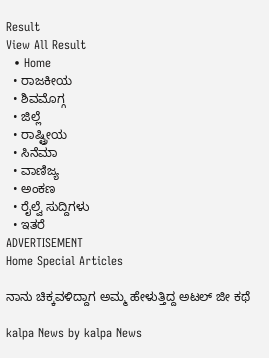Result
View All Result
  • Home
  • ರಾಜಕೀಯ
  • ಶಿವಮೊಗ್ಗ
  • ಜಿಲ್ಲೆ
  • ರಾಷ್ಟ್ರೀಯ
  • ಸಿನೆಮಾ
  • ವಾಣಿಜ್ಯ
  • ಅಂಕಣ
  • ರೈಲ್ವೆ ಸುದ್ದಿಗಳು
  • ಇತರೆ
ADVERTISEMENT
Home Special Articles

ನಾನು ಚಿಕ್ಕವಳಿದ್ದಾಗ ಅಮ್ಮ ಹೇಳುತ್ತಿದ್ದ ಅಟಲ್ ಜೀ ಕಥೆ

kalpa News by kalpa News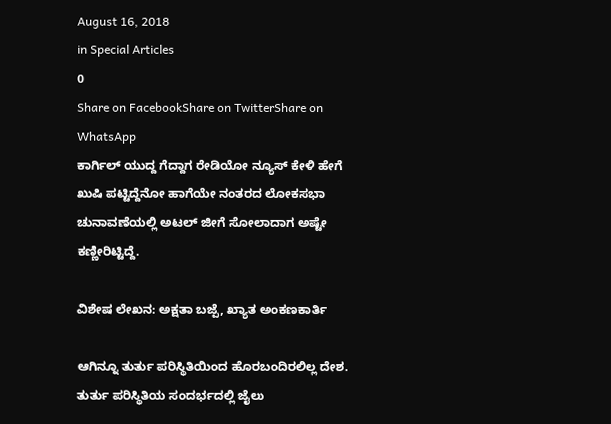August 16, 2018
in Special Articles
0
Share on FacebookShare on TwitterShare on WhatsApp
ಕಾರ್ಗಿಲ್ ಯುದ್ದ ಗೆದ್ದಾಗ ರೇಡಿಯೋ ನ್ಯೂಸ್ ಕೇಳಿ ಹೇಗೆ ಖುಷಿ ಪಟ್ಟಿದ್ದೆನೋ ಹಾಗೆಯೇ ನಂತರದ ಲೋಕಸಭಾ ಚುನಾವಣೆಯಲ್ಲಿ ಅಟಲ್ ಜೀಗೆ ಸೋಲಾದಾಗ ಅಷ್ಟೇ ಕಣ್ಣೀರಿಟ್ಟಿದ್ದೆ.

ವಿಶೇಷ ಲೇಖನ: ಅಕ್ಷತಾ ಬಜ್ಪೆ, ಖ್ಯಾತ ಅಂಕಣಕಾರ್ತಿ

ಆಗಿನ್ನೂ ತುರ್ತು ಪರಿಸ್ಥಿತಿಯಿಂದ ಹೊರಬಂದಿರಲಿಲ್ಲ ದೇಶ. ತುರ್ತು ಪರಿಸ್ಥಿತಿಯ ಸಂದರ್ಭದಲ್ಲಿ ಜೈಲು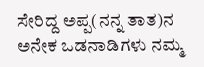ಸೇರಿದ್ದ ಅಪ್ಪ(ನನ್ನ ತಾತ)ನ ಅನೇಕ ಒಡನಾಡಿಗಳು ನಮ್ಮ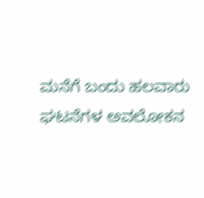ಮನೆಗೆ ಬಂದು ಹಲವಾರು ಘಟನೆಗಳ ಅವಲೋಕನ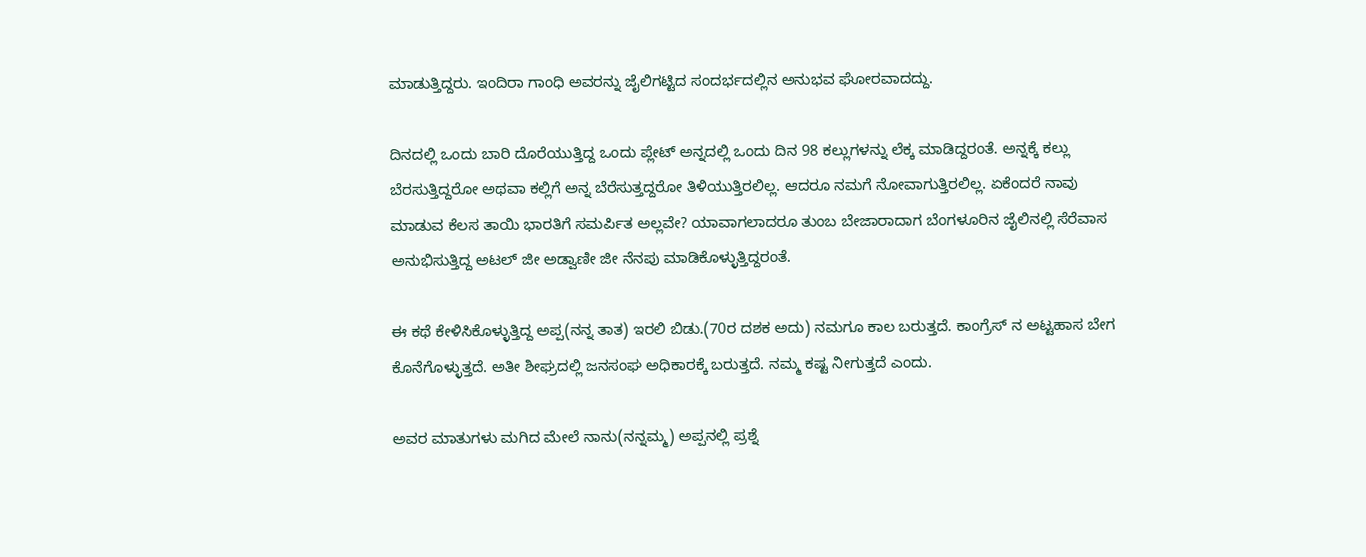ಮಾಡುತ್ತಿದ್ದರು. ಇಂದಿರಾ ಗಾಂಧಿ ಅವರನ್ನು ಜೈಲಿಗಟ್ಟಿದ ಸಂದರ್ಭದಲ್ಲಿನ ಅನುಭವ ಘೋರವಾದದ್ದು.

ದಿನದಲ್ಲಿ ಒಂದು ಬಾರಿ ದೊರೆಯುತ್ತಿದ್ದ ಒಂದು ಪ್ಲೇಟ್ ಅನ್ನದಲ್ಲಿ ಒಂದು ದಿನ 98 ಕಲ್ಲುಗಳನ್ನು ಲೆಕ್ಕ ಮಾಡಿದ್ದರಂತೆ. ಅನ್ನಕ್ಕೆ ಕಲ್ಲು ಬೆರಸುತ್ತಿದ್ದರೋ ಅಥವಾ ಕಲ್ಲಿಗೆ ಅನ್ನ ಬೆರೆಸುತ್ತದ್ದರೋ ತಿಳಿಯುತ್ತಿರಲಿಲ್ಲ. ಆದರೂ ನಮಗೆ ನೋವಾಗುತ್ತಿರಲಿಲ್ಲ. ಏಕೆಂದರೆ ನಾವು ಮಾಡುವ ಕೆಲಸ ತಾಯಿ ಭಾರತಿಗೆ ಸಮರ್ಪಿತ ಅಲ್ಲವೇ? ಯಾವಾಗಲಾದರೂ ತುಂಬ ಬೇಜಾರಾದಾಗ ಬೆಂಗಳೂರಿನ ಜೈಲಿನಲ್ಲಿ ಸೆರೆವಾಸ ಅನುಭಿಸುತ್ತಿದ್ದ ಅಟಲ್ ಜೀ ಅಡ್ವಾಣೀ ಜೀ ನೆನಪು ಮಾಡಿಕೊಳ್ಳುತ್ತಿದ್ದರಂತೆ.

ಈ ಕಥೆ ಕೇಳಿಸಿಕೊಳ್ಳುತ್ತಿದ್ದ ಅಪ್ಪ(ನನ್ನ ತಾತ) ಇರಲಿ ಬಿಡು.(70ರ ದಶಕ ಅದು) ನಮಗೂ ಕಾಲ ಬರುತ್ತದೆ. ಕಾಂಗ್ರೆಸ್ ನ ಅಟ್ಟಹಾಸ ಬೇಗ ಕೊನೆಗೊಳ್ಳುತ್ತದೆ. ಅತೀ ಶೀಘ್ರದಲ್ಲಿ ಜನಸಂಘ ಅಧಿಕಾರಕ್ಕೆ ಬರುತ್ತದೆ. ನಮ್ಮ ಕಷ್ಟ ನೀಗುತ್ತದೆ ಎಂದು.

ಅವರ ಮಾತುಗಳು ಮಗಿದ ಮೇಲೆ ನಾನು(ನನ್ನಮ್ಮ) ಅಪ್ಪನಲ್ಲಿ ಪ್ರಶ್ನೆ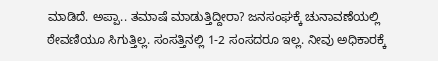ಮಾಡಿದೆ. ಅಪ್ಪಾ.. ತಮಾಷೆ ಮಾಡುತ್ತಿದ್ದೀರಾ? ಜನಸಂಘಕ್ಕೆ ಚುನಾವಣೆಯಲ್ಲಿ ಠೇವಣಿಯೂ ಸಿಗುತ್ತಿಲ್ಲ. ಸಂಸತ್ತಿನಲ್ಲಿ 1-2 ಸಂಸದರೂ ಇಲ್ಲ. ನೀವು ಅಧಿಕಾರಕ್ಕೆ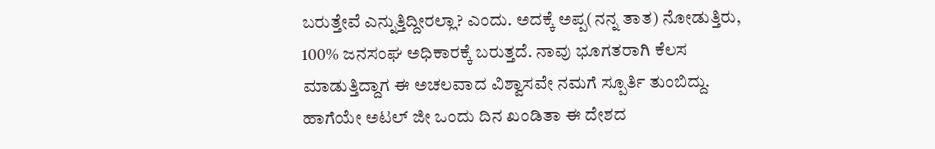ಬರುತ್ತೇವೆ ಎನ್ನುತ್ತಿದ್ದೀರಲ್ಲಾ? ಎಂದು. ಅದಕ್ಕೆ ಅಪ್ಪ(ನನ್ನ ತಾತ) ನೋಡುತ್ತಿರು, 100% ಜನಸಂಘ ಅಧಿಕಾರಕ್ಕೆ ಬರುತ್ತದೆ. ನಾವು ಭೂಗತರಾಗಿ ಕೆಲಸ ಮಾಡುತ್ತಿದ್ದಾಗ ಈ ಅಚಲವಾದ ವಿಶ್ವಾಸವೇ ನಮಗೆ ಸ್ಪೂರ್ತಿ ತುಂಬಿದ್ದು. ಹಾಗೆಯೇ ಅಟಲ್ ಜೀ ಒಂದು ದಿನ ಖಂಡಿತಾ ಈ ದೇಶದ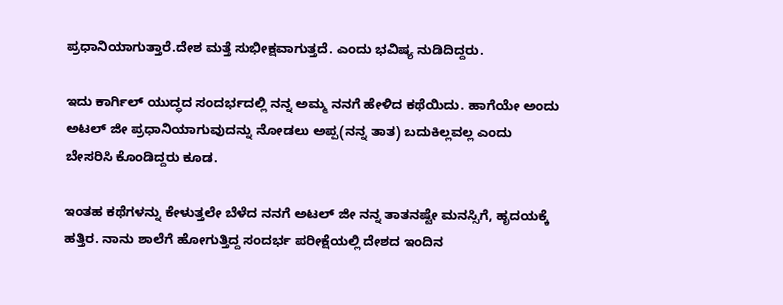ಪ್ರಧಾನಿಯಾಗುತ್ತಾರೆ.ದೇಶ ಮತ್ತೆ ಸುಭೀಕ್ಷವಾಗುತ್ತದೆ. ಎಂದು ಭವಿಷ್ಯ ನುಡಿದಿದ್ದರು.

ಇದು ಕಾರ್ಗಿಲ್ ಯುದ್ಧದ ಸಂದರ್ಭದಲ್ಲಿ ನನ್ನ ಅಮ್ಮ ನನಗೆ ಹೇಳಿದ ಕಥೆಯಿದು. ಹಾಗೆಯೇ ಅಂದು ಅಟಲ್ ಜೀ ಪ್ರಧಾನಿಯಾಗುವುದನ್ನು ನೋಡಲು ಅಪ್ಪ(ನನ್ನ ತಾತ) ಬದುಕಿಲ್ಲವಲ್ಲ ಎಂದು ಬೇಸರಿಸಿ ಕೊಂಡಿದ್ದರು ಕೂಡ.

ಇಂತಹ ಕಥೆಗಳನ್ನು ಕೇಳುತ್ತಲೇ ಬೆಳೆದ ನನಗೆ ಅಟಲ್ ಜೀ ನನ್ನ ತಾತನಷ್ಟೇ ಮನಸ್ಸಿಗೆ, ಹೃದಯಕ್ಕೆ ಹತ್ತಿರ. ನಾನು ಶಾಲೆಗೆ ಹೋಗುತ್ತಿದ್ದ ಸಂದರ್ಭ ಪರೀಕ್ಷೆಯಲ್ಲಿ ದೇಶದ ಇಂದಿನ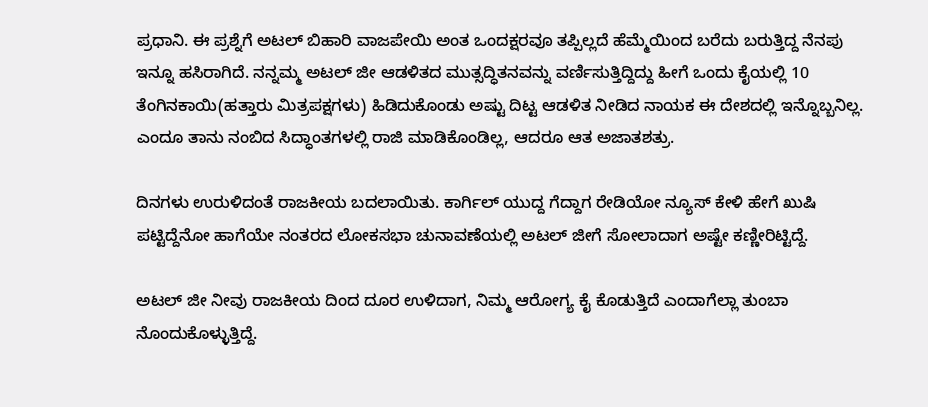ಪ್ರಧಾನಿ. ಈ ಪ್ರಶ್ನೆಗೆ ಅಟಲ್ ಬಿಹಾರಿ ವಾಜಪೇಯಿ ಅಂತ ಒಂದಕ್ಷರವೂ ತಪ್ಪಿಲ್ಲದೆ ಹೆಮ್ಮೆಯಿಂದ ಬರೆದು ಬರುತ್ತಿದ್ದ ನೆನಪು ಇನ್ನೂ ಹಸಿರಾಗಿದೆ. ನನ್ನಮ್ಮ ಅಟಲ್ ಜೀ ಆಡಳಿತದ ಮುತ್ಸದ್ಧಿತನವನ್ನು ವರ್ಣಿಸುತ್ತಿದ್ದಿದ್ದು ಹೀಗೆ ಒಂದು ಕೈಯಲ್ಲಿ 10 ತೆಂಗಿನಕಾಯಿ(ಹತ್ತಾರು ಮಿತ್ರಪಕ್ಷಗಳು) ಹಿಡಿದುಕೊಂಡು ಅಷ್ಟು ದಿಟ್ಟ ಆಡಳಿತ ನೀಡಿದ ನಾಯಕ ಈ ದೇಶದಲ್ಲಿ ಇನ್ನೊಬ್ಬನಿಲ್ಲ. ಎಂದೂ ತಾನು ನಂಬಿದ ಸಿದ್ಧಾಂತಗಳಲ್ಲಿ ರಾಜಿ ಮಾಡಿಕೊಂಡಿಲ್ಲ, ಆದರೂ ಆತ ಅಜಾತಶತ್ರು.

ದಿನಗಳು ಉರುಳಿದಂತೆ ರಾಜಕೀಯ ಬದಲಾಯಿತು. ಕಾರ್ಗಿಲ್ ಯುದ್ದ ಗೆದ್ದಾಗ ರೇಡಿಯೋ ನ್ಯೂಸ್ ಕೇಳಿ ಹೇಗೆ ಖುಷಿ ಪಟ್ಟಿದ್ದೆನೋ ಹಾಗೆಯೇ ನಂತರದ ಲೋಕಸಭಾ ಚುನಾವಣೆಯಲ್ಲಿ ಅಟಲ್ ಜೀಗೆ ಸೋಲಾದಾಗ ಅಷ್ಟೇ ಕಣ್ಣೀರಿಟ್ಟಿದ್ದೆ.

ಅಟಲ್ ಜೀ ನೀವು ರಾಜಕೀಯ ದಿಂದ ದೂರ ಉಳಿದಾಗ, ನಿಮ್ಮ ಆರೋಗ್ಯ ಕೈ ಕೊಡುತ್ತಿದೆ ಎಂದಾಗೆಲ್ಲಾ ತುಂಬಾ ನೊಂದುಕೊಳ್ಳುತ್ತಿದ್ದೆ.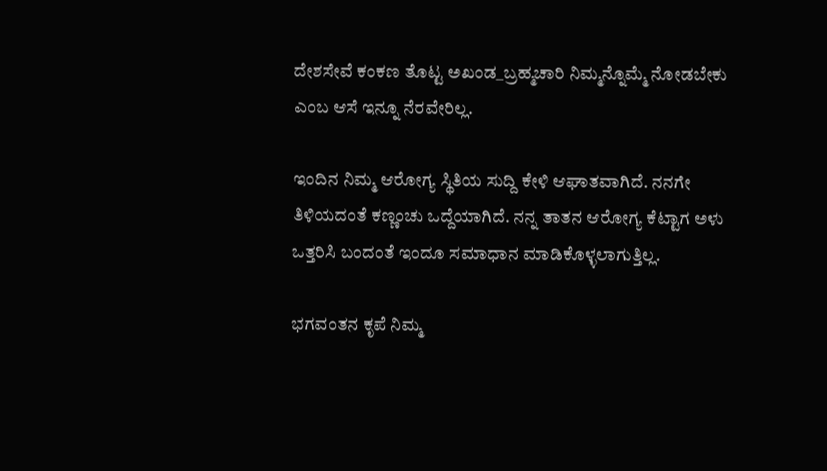ದೇಶಸೇವೆ ಕಂಕಣ ತೊಟ್ಟ ಅಖಂಡ_ಬ್ರಹ್ಮಚಾರಿ ನಿಮ್ಮನ್ನೊಮ್ಮೆ ನೋಡಬೇಕು ಎಂಬ ಆಸೆ ಇನ್ನೂ ನೆರವೇರಿಲ್ಲ.

ಇಂದಿನ ನಿಮ್ಮ ಆರೋಗ್ಯ ಸ್ಥಿತಿಯ ಸುದ್ದಿ ಕೇಳಿ ಆಘಾತವಾಗಿದೆ. ನನಗೇ ತಿಳಿಯದಂತೆ ಕಣ್ಣಂಚು ಒದ್ದೆಯಾಗಿದೆ. ನನ್ನ ತಾತನ ಆರೋಗ್ಯ ಕೆಟ್ಟಾಗ ಅಳು ಒತ್ತರಿಸಿ ಬಂದಂತೆ ಇಂದೂ ಸಮಾಧಾನ ಮಾಡಿಕೊಳ್ಳಲಾಗುತ್ತಿಲ್ಲ.

ಭಗವಂತನ ಕೃಪೆ ನಿಮ್ಮ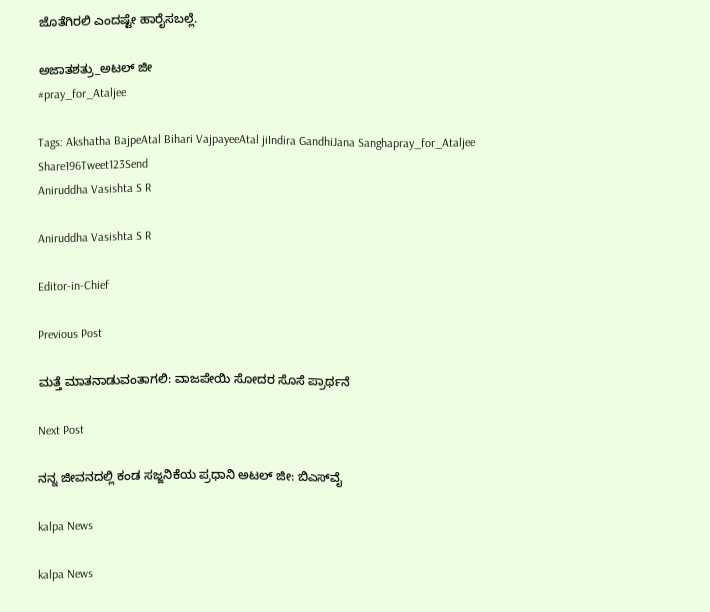ಜೊತೆಗಿರಲಿ ಎಂದಷ್ಟೇ ಹಾರೈಸಬಲ್ಲೆ.

ಅಜಾತಶತ್ರು_ಅಟಲ್ ಜೀ
#pray_for_Ataljee

Tags: Akshatha BajpeAtal Bihari VajpayeeAtal jiIndira GandhiJana Sanghapray_for_Ataljee
Share196Tweet123Send
Aniruddha Vasishta S R

Aniruddha Vasishta S R

Editor-in-Chief

Previous Post

ಮತ್ತೆ ಮಾತನಾಡುವಂತಾಗಲಿ: ವಾಜಪೇಯಿ ಸೋದರ ಸೊಸೆ ಪ್ರಾರ್ಥನೆ

Next Post

ನನ್ನ ಜೀವನದಲ್ಲಿ ಕಂಡ ಸಜ್ಜನಿಕೆಯ ಪ್ರಧಾನಿ ಅಟಲ್ ಜೀ: ಬಿಎಸ್‌ವೈ

kalpa News

kalpa News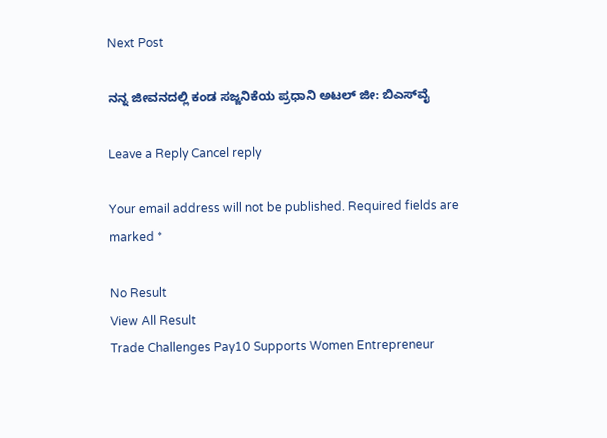Next Post

ನನ್ನ ಜೀವನದಲ್ಲಿ ಕಂಡ ಸಜ್ಜನಿಕೆಯ ಪ್ರಧಾನಿ ಅಟಲ್ ಜೀ: ಬಿಎಸ್‌ವೈ

Leave a Reply Cancel reply

Your email address will not be published. Required fields are marked *

No Result
View All Result
Trade Challenges Pay10 Supports Women Entrepreneur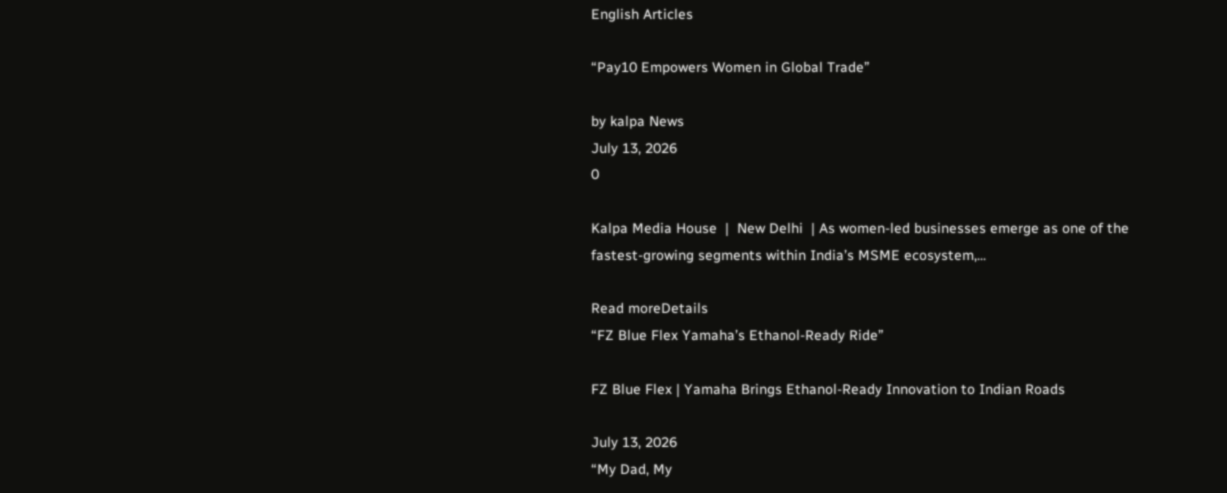English Articles

“Pay10 Empowers Women in Global Trade”

by kalpa News
July 13, 2026
0

Kalpa Media House  |  New Delhi  | As women-led businesses emerge as one of the fastest-growing segments within India’s MSME ecosystem,...

Read moreDetails
“FZ Blue Flex Yamaha’s Ethanol-Ready Ride”

FZ Blue Flex | Yamaha Brings Ethanol-Ready Innovation to Indian Roads

July 13, 2026
“My Dad, My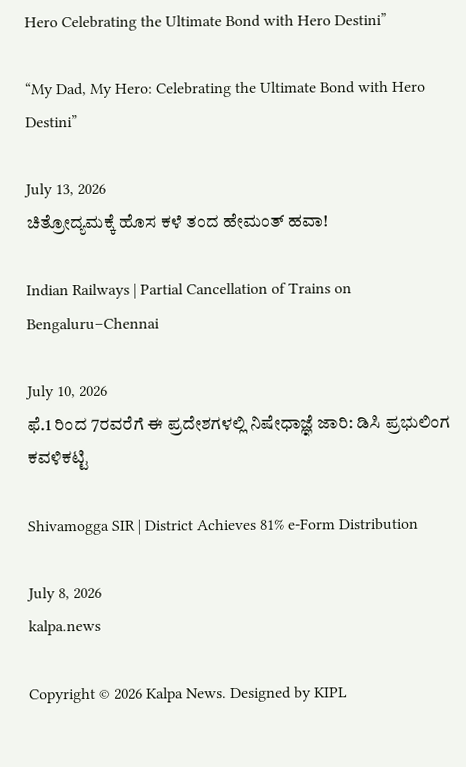Hero Celebrating the Ultimate Bond with Hero Destini”

“My Dad, My Hero: Celebrating the Ultimate Bond with Hero Destini”

July 13, 2026
ಚಿತ್ರೋದ್ಯಮಕ್ಕೆ‌ ಹೊಸ ಕಳೆ ತಂದ ಹೇಮಂತ್ ಹವಾ!

Indian Railways | Partial Cancellation of Trains on Bengaluru–Chennai

July 10, 2026
ಫೆ.1 ರಿಂದ 7ರವರೆಗೆ ಈ ಪ್ರದೇಶಗಳಲ್ಲಿ ನಿಷೇಧಾಜ್ಞೆ ಜಾರಿ: ಡಿಸಿ ಪ್ರಭುಲಿಂಗ ಕವಳಿಕಟ್ಟಿ

Shivamogga SIR | District Achieves 81% e-Form Distribution

July 8, 2026
kalpa.news

Copyright © 2026 Kalpa News. Designed by KIPL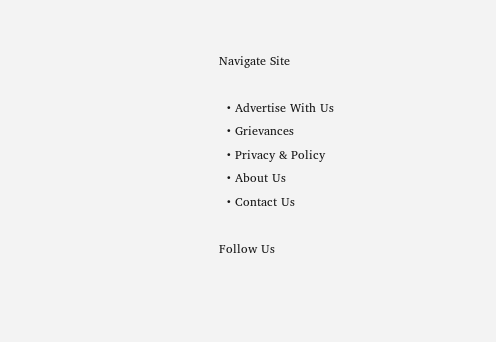Navigate Site

  • Advertise With Us
  • Grievances
  • Privacy & Policy
  • About Us
  • Contact Us

Follow Us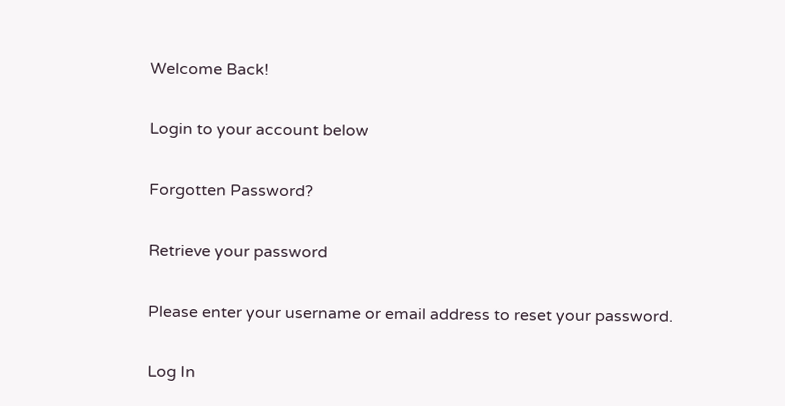Welcome Back!

Login to your account below

Forgotten Password?

Retrieve your password

Please enter your username or email address to reset your password.

Log In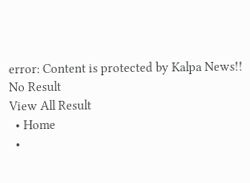error: Content is protected by Kalpa News!!
No Result
View All Result
  • Home
  •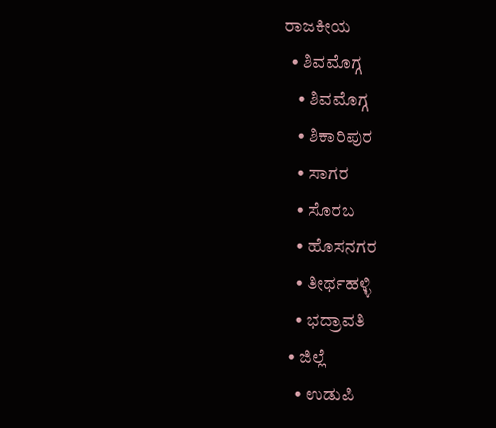ರಾಜಕೀಯ
  • ಶಿವಮೊಗ್ಗ
    • ಶಿವಮೊಗ್ಗ
    • ಶಿಕಾರಿಪುರ
    • ಸಾಗರ
    • ಸೊರಬ
    • ಹೊಸನಗರ
    • ತೀರ್ಥಹಳ್ಳಿ
    • ಭದ್ರಾವತಿ
  • ಜಿಲ್ಲೆ
    • ಉಡುಪಿ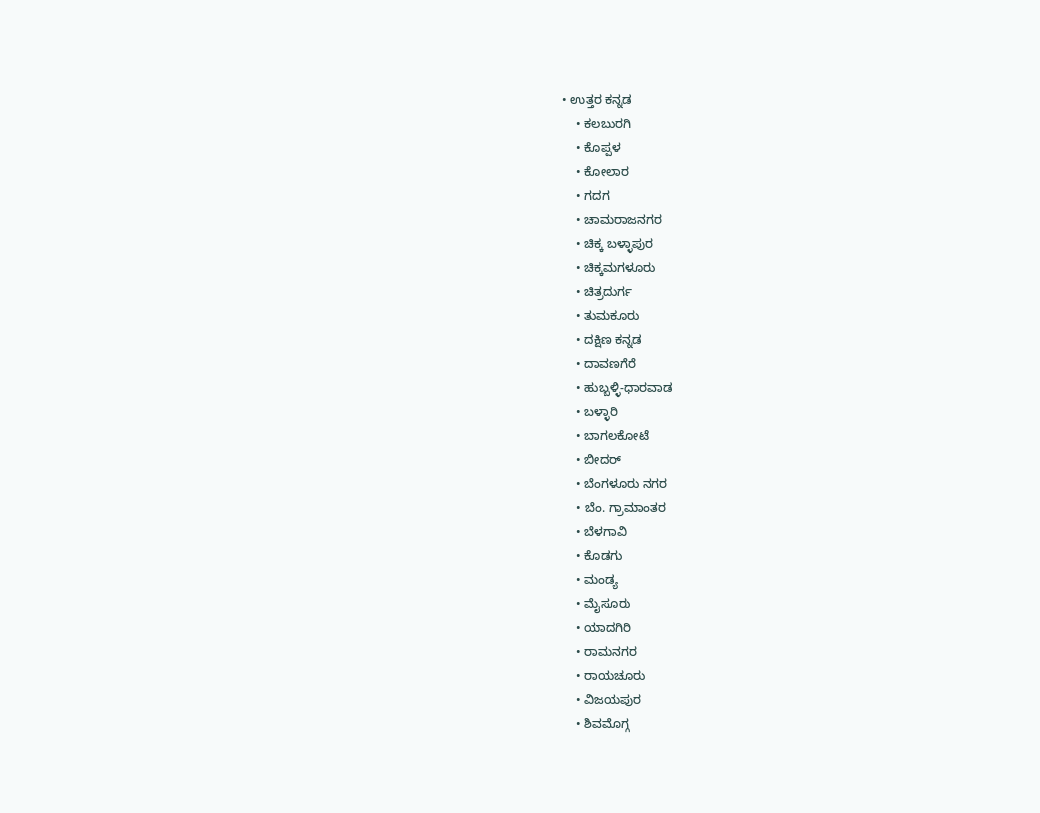• ಉತ್ತರ ಕನ್ನಡ
    • ಕಲಬುರಗಿ
    • ಕೊಪ್ಪಳ
    • ಕೋಲಾರ
    • ಗದಗ
    • ಚಾಮರಾಜನಗರ
    • ಚಿಕ್ಕ ಬಳ್ಳಾಪುರ
    • ಚಿಕ್ಕಮಗಳೂರು
    • ಚಿತ್ರದುರ್ಗ
    • ತುಮಕೂರು
    • ದಕ್ಷಿಣ ಕನ್ನಡ
    • ದಾವಣಗೆರೆ
    • ಹುಬ್ಬಳ್ಳಿ-ಧಾರವಾಡ
    • ಬಳ್ಳಾರಿ
    • ಬಾಗಲಕೋಟೆ
    • ಬೀದರ್
    • ಬೆಂಗಳೂರು ನಗರ
    • ಬೆಂ. ಗ್ರಾಮಾಂತರ
    • ಬೆಳಗಾವಿ
    • ಕೊಡಗು
    • ಮಂಡ್ಯ
    • ಮೈಸೂರು
    • ಯಾದಗಿರಿ
    • ರಾಮನಗರ
    • ರಾಯಚೂರು
    • ವಿಜಯಪುರ
    • ಶಿವಮೊಗ್ಗ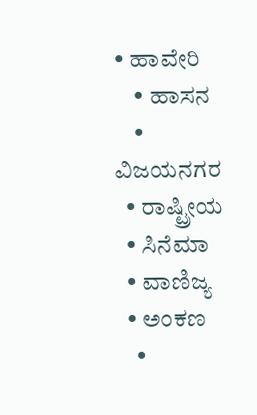• ಹಾವೇರಿ
    • ಹಾಸನ
    • ವಿಜಯನಗರ
  • ರಾಷ್ಟ್ರೀಯ
  • ಸಿನೆಮಾ
  • ವಾಣಿಜ್ಯ
  • ಅಂಕಣ
    •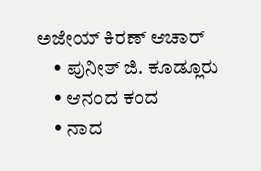ಅಜೇಯ್ ಕಿರಣ್ ಆಚಾರ್
    • ಪುನೀತ್ ಜಿ. ಕೂಡ್ಲೂರು
    • ಆನಂದ ಕಂದ
    • ನಾದ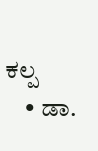ಕಲ್ಪ
    • ಡಾ.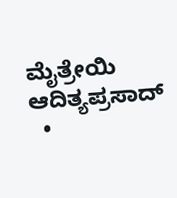ಮೈತ್ರೇಯಿ ಆದಿತ್ಯಪ್ರಸಾದ್
  •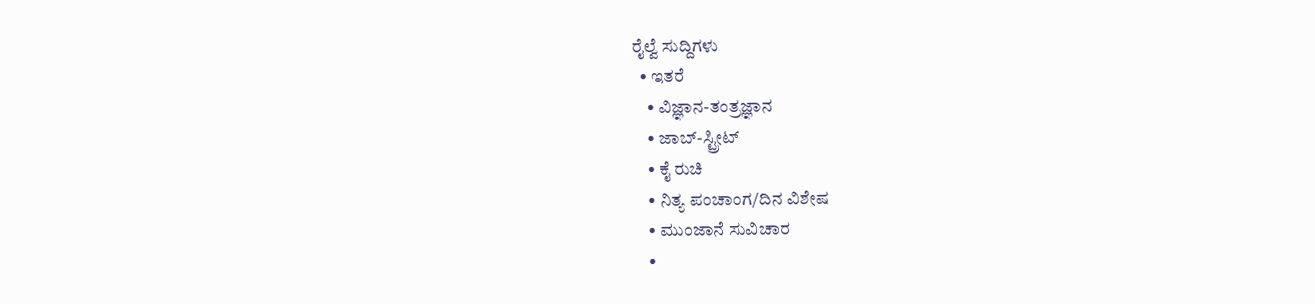ರೈಲ್ವೆ ಸುದ್ದಿಗಳು
  • ಇತರೆ
    • ವಿಜ್ಞಾನ-ತಂತ್ರಜ್ಞಾನ
    • ಜಾಬ್-ಸ್ಟ್ರೀಟ್
    • ಕೈ ರುಚಿ
    • ನಿತ್ಯ ಪಂಚಾಂಗ/ದಿನ ವಿಶೇಷ
    • ಮುಂಜಾನೆ ಸುವಿಚಾರ
    •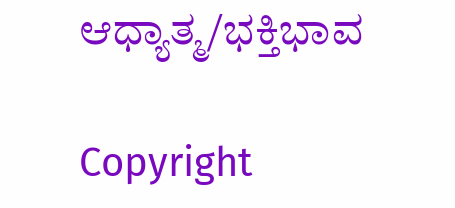ಆಧ್ಯಾತ್ಮ/ಭಕ್ತಿಭಾವ

Copyright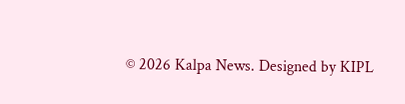© 2026 Kalpa News. Designed by KIPL